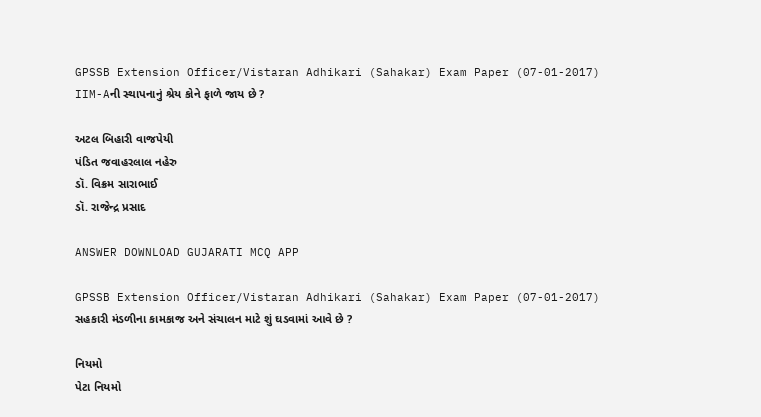GPSSB Extension Officer/Vistaran Adhikari (Sahakar) Exam Paper (07-01-2017)
IIM-Aની સ્થાપનાનું શ્રેય કોને ફાળે જાય છે ?

અટલ બિહારી વાજપેયી
પંડિત જવાહરલાલ નહેરુ
ડૉ. વિક્રમ સારાભાઈ
ડૉ. રાજેન્દ્ર પ્રસાદ

ANSWER DOWNLOAD GUJARATI MCQ APP

GPSSB Extension Officer/Vistaran Adhikari (Sahakar) Exam Paper (07-01-2017)
સહકારી મંડળીના કામકાજ અને સંચાલન માટે શું ઘડવામાં આવે છે ?

નિયમો
પેટા નિયમો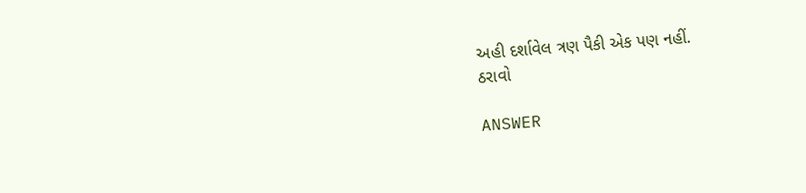અહી દર્શાવેલ ત્રણ પૈકી એક પણ નહીં.
ઠરાવો

ANSWER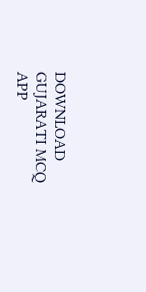DOWNLOAD GUJARATI MCQ APP